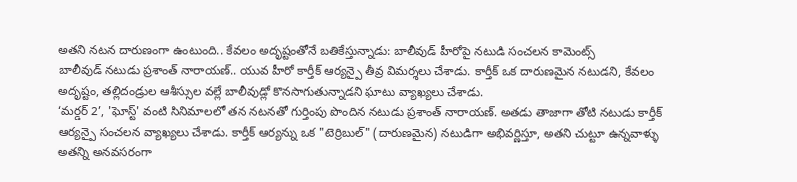అతని నటన దారుణంగా ఉంటుంది.. కేవలం అదృష్టంతోనే బతికేస్తున్నాడు: బాలీవుడ్ హీరోపై నటుడి సంచలన కామెంట్స్
బాలీవుడ్ నటుడు ప్రశాంత్ నారాయణ్.. యువ హీరో కార్తీక్ ఆర్యన్పై తీవ్ర విమర్శలు చేశాడు. కార్తీక్ ఒక దారుణమైన నటుడని, కేవలం అదృష్టం, తల్లిదండ్రుల ఆశీస్సుల వల్లే బాలీవుడ్లో కొనసాగుతున్నాడని ఘాటు వ్యాఖ్యలు చేశాడు.
‘మర్డర్ 2’, 'ఘోస్ట్' వంటి సినిమాలలో తన నటనతో గుర్తింపు పొందిన నటుడు ప్రశాంత్ నారాయణ్. అతడు తాజాగా తోటి నటుడు కార్తీక్ ఆర్యన్పై సంచలన వ్యాఖ్యలు చేశాడు. కార్తీక్ ఆర్యన్ను ఒక "టెర్రిబుల్" (దారుణమైన) నటుడిగా అభివర్ణిస్తూ, అతని చుట్టూ ఉన్నవాళ్ళు అతన్ని అనవసరంగా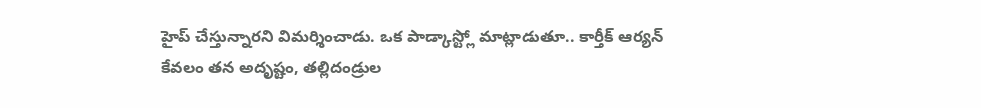హైప్ చేస్తున్నారని విమర్శించాడు. ఒక పాడ్కాస్ట్లో మాట్లాడుతూ.. కార్తీక్ ఆర్యన్ కేవలం తన అదృష్టం, తల్లిదండ్రుల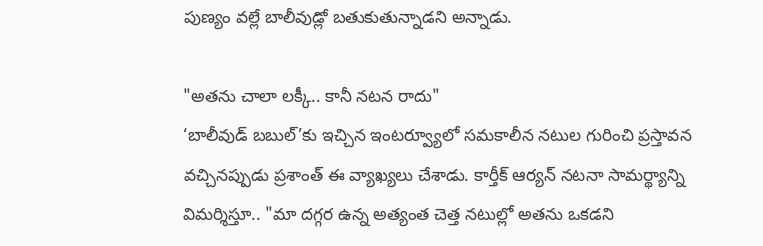పుణ్యం వల్లే బాలీవుడ్లో బతుకుతున్నాడని అన్నాడు.

"అతను చాలా లక్కీ.. కానీ నటన రాదు"
‘బాలీవుడ్ బబుల్’కు ఇచ్చిన ఇంటర్వ్యూలో సమకాలీన నటుల గురించి ప్రస్తావన వచ్చినప్పుడు ప్రశాంత్ ఈ వ్యాఖ్యలు చేశాడు. కార్తీక్ ఆర్యన్ నటనా సామర్థ్యాన్ని విమర్శిస్తూ.. "మా దగ్గర ఉన్న అత్యంత చెత్త నటుల్లో అతను ఒకడని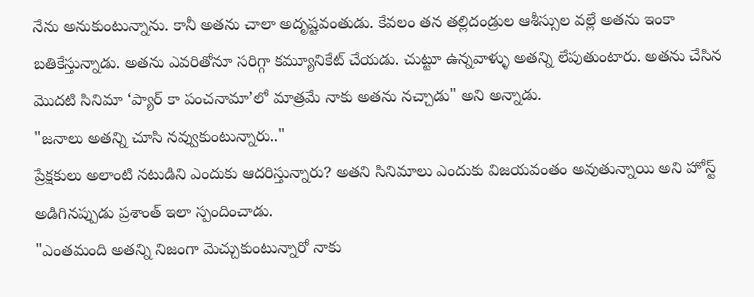నేను అనుకుంటున్నాను. కానీ అతను చాలా అదృష్టవంతుడు. కేవలం తన తల్లిదండ్రుల ఆశీస్సుల వల్లే అతను ఇంకా బతికేస్తున్నాడు. అతను ఎవరితోనూ సరిగ్గా కమ్యూనికేట్ చేయడు. చుట్టూ ఉన్నవాళ్ళు అతన్ని లేపుతుంటారు. అతను చేసిన మొదటి సినిమా ‘ప్యార్ కా పంచనామా’లో మాత్రమే నాకు అతను నచ్చాడు" అని అన్నాడు.
"జనాలు అతన్ని చూసి నవ్వుకుంటున్నారు.."
ప్రేక్షకులు అలాంటి నటుడిని ఎందుకు ఆదరిస్తున్నారు? అతని సినిమాలు ఎందుకు విజయవంతం అవుతున్నాయి అని హోస్ట్ అడిగినప్పుడు ప్రశాంత్ ఇలా స్పందించాడు.
"ఎంతమంది అతన్ని నిజంగా మెచ్చుకుంటున్నారో నాకు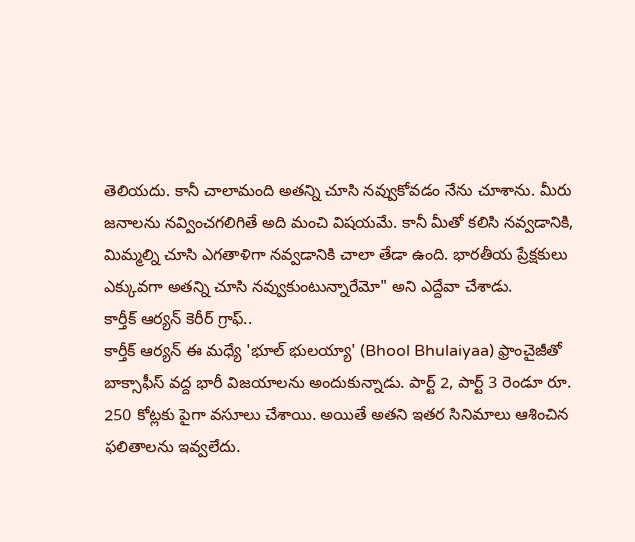తెలియదు. కానీ చాలామంది అతన్ని చూసి నవ్వుకోవడం నేను చూశాను. మీరు జనాలను నవ్వించగలిగితే అది మంచి విషయమే. కానీ మీతో కలిసి నవ్వడానికి, మిమ్మల్ని చూసి ఎగతాళిగా నవ్వడానికి చాలా తేడా ఉంది. భారతీయ ప్రేక్షకులు ఎక్కువగా అతన్ని చూసి నవ్వుకుంటున్నారేమో" అని ఎద్దేవా చేశాడు.
కార్తీక్ ఆర్యన్ కెరీర్ గ్రాఫ్..
కార్తీక్ ఆర్యన్ ఈ మధ్యే 'భూల్ భులయ్యా' (Bhool Bhulaiyaa) ఫ్రాంచైజీతో బాక్సాఫీస్ వద్ద భారీ విజయాలను అందుకున్నాడు. పార్ట్ 2, పార్ట్ 3 రెండూ రూ. 250 కోట్లకు పైగా వసూలు చేశాయి. అయితే అతని ఇతర సినిమాలు ఆశించిన ఫలితాలను ఇవ్వలేదు.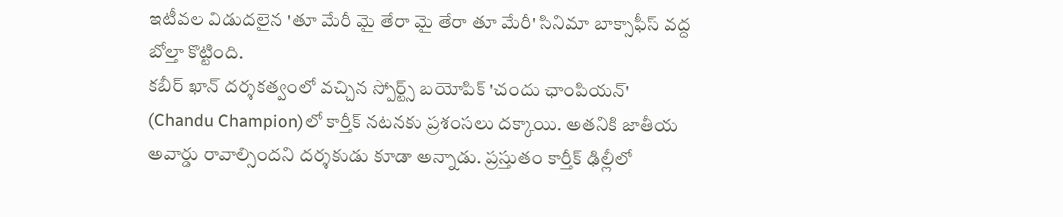ఇటీవల విడుదలైన 'తూ మేరీ మై తేరా మై తేరా తూ మేరీ' సినిమా బాక్సాఫీస్ వద్ద బోల్తా కొట్టింది.
కబీర్ ఖాన్ దర్శకత్వంలో వచ్చిన స్పోర్ట్స్ బయోపిక్ 'చందు ఛాంపియన్' (Chandu Champion)లో కార్తీక్ నటనకు ప్రశంసలు దక్కాయి. అతనికి జాతీయ అవార్డు రావాల్సిందని దర్శకుడు కూడా అన్నాడు. ప్రస్తుతం కార్తీక్ ఢిల్లీలో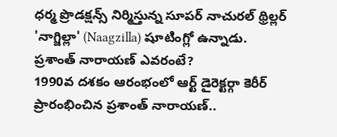ధర్మ ప్రొడక్షన్స్ నిర్మిస్తున్న సూపర్ నాచురల్ థ్రిల్లర్ 'నాగ్జిల్లా' (Naagzilla) షూటింగ్లో ఉన్నాడు.
ప్రశాంత్ నారాయణ్ ఎవరంటే?
1990వ దశకం ఆరంభంలో ఆర్ట్ డైరెక్టర్గా కెరీర్ ప్రారంభించిన ప్రశాంత్ నారాయణ్..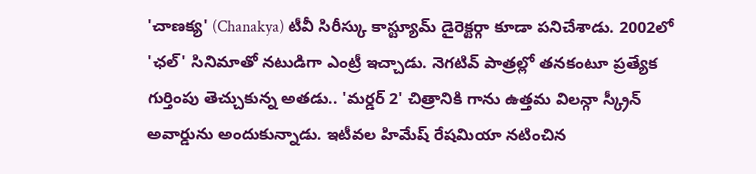'చాణక్య' (Chanakya) టీవీ సిరీస్కు కాస్ట్యూమ్ డైరెక్టర్గా కూడా పనిచేశాడు. 2002లో 'ఛల్' సినిమాతో నటుడిగా ఎంట్రీ ఇచ్చాడు. నెగటివ్ పాత్రల్లో తనకంటూ ప్రత్యేక గుర్తింపు తెచ్చుకున్న అతడు.. 'మర్డర్ 2' చిత్రానికి గాను ఉత్తమ విలన్గా స్క్రీన్ అవార్డును అందుకున్నాడు. ఇటీవల హిమేష్ రేషమియా నటించిన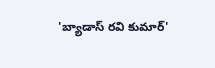'బ్యాడాస్ రవి కుమార్'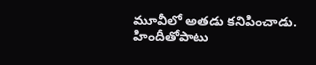మూవీలో అతడు కనిపించాడు. హిందీతోపాటు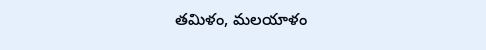తమిళం, మలయాళం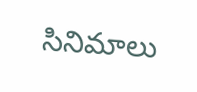సినిమాలు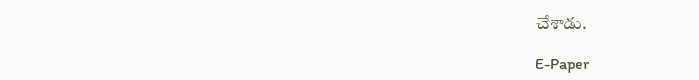చేశాడు.

E-Paper